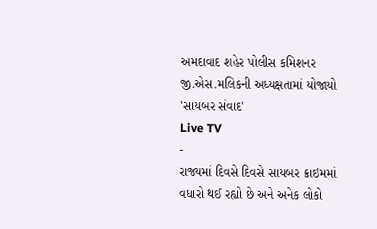અમદાવાદ શહેર પોલીસ કમિશનર જી.એસ.મલિકની અધ્યક્ષતામાં યોજાયો 'સાયબર સંવાદ'
Live TV
-
રાજ્યમાં દિવસે દિવસે સાયબર ક્રાઇમમાં વધારો થઈ રહ્યો છે અને અનેક લોકો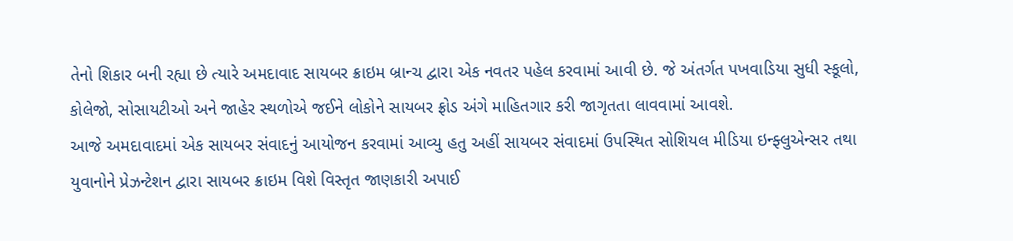તેનો શિકાર બની રહ્યા છે ત્યારે અમદાવાદ સાયબર ક્રાઇમ બ્રાન્ચ દ્વારા એક નવતર પહેલ કરવામાં આવી છે. જે અંતર્ગત પખવાડિયા સુધી સ્કૂલો, કોલેજો, સોસાયટીઓ અને જાહેર સ્થળોએ જઈને લોકોને સાયબર ફ્રોડ અંગે માહિતગાર કરી જાગૃતતા લાવવામાં આવશે.
આજે અમદાવાદમાં એક સાયબર સંવાદનું આયોજન કરવામાં આવ્યુ હતુ અહીં સાયબર સંવાદમાં ઉપસ્થિત સોશિયલ મીડિયા ઇન્ફ્લુએન્સર તથા યુવાનોને પ્રેઝન્ટેશન દ્વારા સાયબર ક્રાઇમ વિશે વિસ્તૃત જાણકારી અપાઈ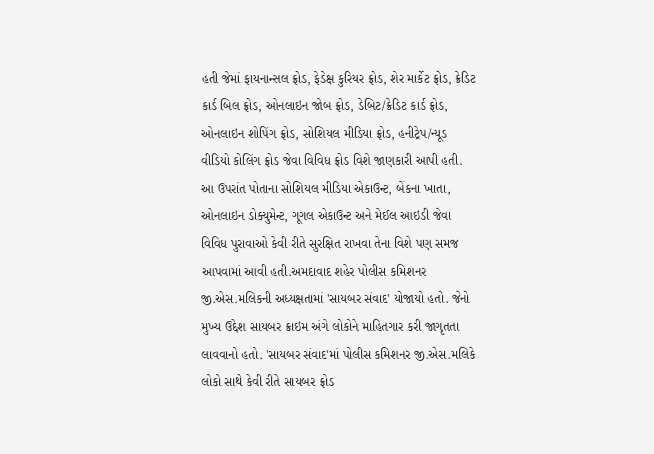હતી જેમાં ફાયનાન્સલ ફ્રોડ, ફેડેક્ષ કુરિયર ફ્રોડ, શેર માર્કેટ ફ્રોડ, ક્રેડિટ કાર્ડ બિલ ફ્રોડ, ઓનલાઇન જોબ ફ્રોડ, ડેબિટ/ક્રેડિટ કાર્ડ ફ્રોડ, ઓનલાઇન શોપિંગ ફ્રોડ, સોશિયલ મીડિયા ફ્રોડ, હનીટ્રેપ/ન્યૂડ વીડિયો કોલિંગ ફ્રોડ જેવા વિવિધ ફ્રોડ વિશે જાણકારી આપી હતી. આ ઉપરાંત પોતાના સોશિયલ મીડિયા એકાઉન્ટ, બેંકના ખાતા, ઓનલાઇન ડોક્યુમેન્ટ, ગૂગલ એકાઉન્ટ અને મેઈલ આઇડી જેવા વિવિધ પુરાવાઓ કેવી રીતે સુરક્ષિત રાખવા તેના વિશે પણ સમજ આપવામાં આવી હતી.અમદાવાદ શહેર પોલીસ કમિશનર જી.એસ.મલિકની અધ્યક્ષતામાં 'સાયબર સંવાદ' યોજાયો હતો. જેનો મુખ્ય ઉદ્દેશ સાયબર ક્રાઇમ અંગે લોકોને માહિતગાર કરી જાગૃતતા લાવવાનો હતો. 'સાયબર સંવાદ'માં પોલીસ કમિશનર જી.એસ.મલિકે લોકો સાથે કેવી રીતે સાયબર ફ્રોડ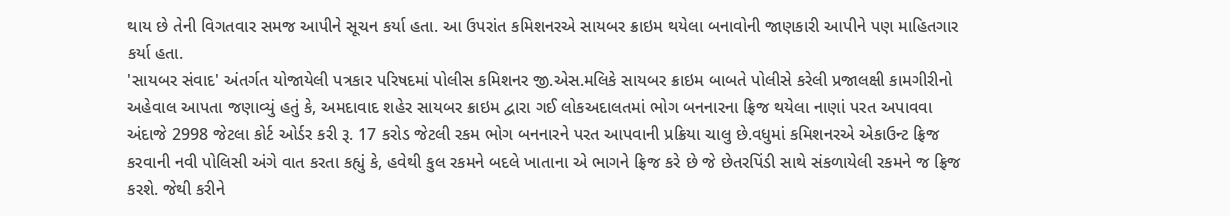થાય છે તેની વિગતવાર સમજ આપીને સૂચન કર્યા હતા. આ ઉપરાંત કમિશનરએ સાયબર ક્રાઇમ થયેલા બનાવોની જાણકારી આપીને પણ માહિતગાર કર્યા હતા.
'સાયબર સંવાદ' અંતર્ગત યોજાયેલી પત્રકાર પરિષદમાં પોલીસ કમિશનર જી.એસ.મલિકે સાયબર ક્રાઇમ બાબતે પોલીસે કરેલી પ્રજાલક્ષી કામગીરીનો અહેવાલ આપતા જણાવ્યું હતું કે, અમદાવાદ શહેર સાયબર ક્રાઇમ દ્વારા ગઈ લોકઅદાલતમાં ભોગ બનનારના ફ્રિજ થયેલા નાણાં પરત અપાવવા અંદાજે 2998 જેટલા કોર્ટ ઓર્ડર કરી રૂ. 17 કરોડ જેટલી રકમ ભોગ બનનારને પરત આપવાની પ્રક્રિયા ચાલુ છે.વધુમાં કમિશનરએ એકાઉન્ટ ફ્રિજ કરવાની નવી પોલિસી અંગે વાત કરતા કહ્યું કે, હવેથી કુલ રકમને બદલે ખાતાના એ ભાગને ફ્રિજ કરે છે જે છેતરપિંડી સાથે સંકળાયેલી રકમને જ ફ્રિજ કરશે. જેથી કરીને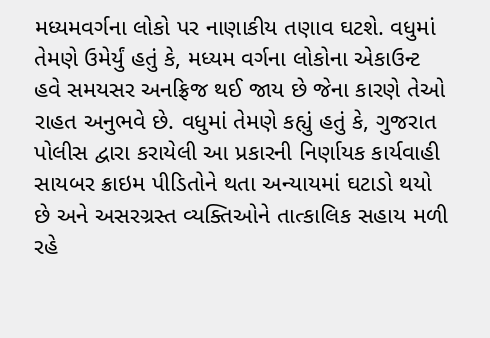મધ્યમવર્ગના લોકો પર નાણાકીય તણાવ ઘટશે. વધુમાં તેમણે ઉમેર્યું હતું કે, મધ્યમ વર્ગના લોકોના એકાઉન્ટ હવે સમયસર અનફ્રિજ થઈ જાય છે જેના કારણે તેઓ રાહત અનુભવે છે. વધુમાં તેમણે કહ્યું હતું કે, ગુજરાત પોલીસ દ્વારા કરાયેલી આ પ્રકારની નિર્ણાયક કાર્યવાહી સાયબર ક્રાઇમ પીડિતોને થતા અન્યાયમાં ઘટાડો થયો છે અને અસરગ્રસ્ત વ્યક્તિઓને તાત્કાલિક સહાય મળી રહે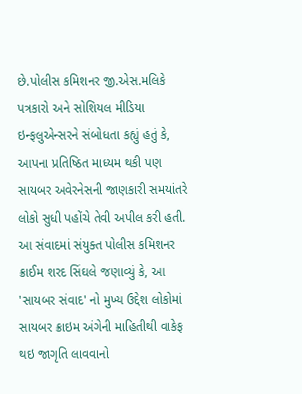છે.પોલીસ કમિશનર જી.એસ.મલિકે પત્રકારો અને સોશિયલ મીડિયા ઇન્ફલુએન્સરને સંબોધતા કહ્યું હતું કે, આપના પ્રતિષ્ઠિત માધ્યમ થકી પણ સાયબર અવેરનેસની જાણકારી સમયાંતરે લોકો સુધી પહોંચે તેવી અપીલ કરી હતી.
આ સંવાદમાં સંયુક્ત પોલીસ કમિશનર ક્રાઈમ શરદ સિંઘલે જણાવ્યું કે, આ 'સાયબર સંવાદ' નો મુખ્ય ઉદ્દેશ લોકોમાં સાયબર ક્રાઇમ અંગેની માહિતીથી વાકેફ થઇ જાગૃતિ લાવવાનો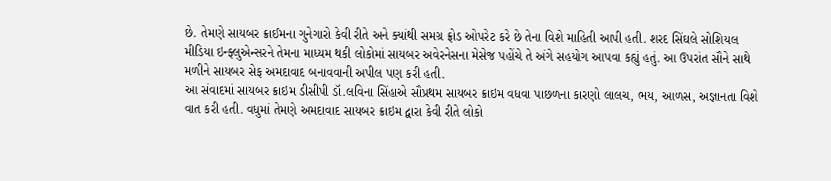છે. તેમણે સાયબર ક્રાઈમના ગુનેગારો કેવી રીતે અને ક્યાંથી સમગ્ર ફ્રોડ ઓપરેટ કરે છે તેના વિશે માહિતી આપી હતી. શરદ સિંઘલે સોશિયલ મીડિયા ઇન્ફ્લુએન્સરને તેમના માધ્યમ થકી લોકોમાં સાયબર અવેરનેસના મેસેજ પહોંચે તે અંગે સહયોગ આપવા કહ્યું હતું. આ ઉપરાંત સૌને સાથે મળીને સાયબર સેફ અમદાવાદ બનાવવાની અપીલ પણ કરી હતી.
આ સંવાદમાં સાયબર ક્રાઇમ ડીસીપી ડૉ.લવિના સિંહાએ સૌપ્રથમ સાયબર ક્રાઇમ વધવા પાછળના કારણો લાલચ, ભય, આળસ, અજ્ઞાનતા વિશે વાત કરી હતી. વધુમાં તેમણે અમદાવાદ સાયબર ક્રાઇમ દ્વારા કેવી રીતે લોકો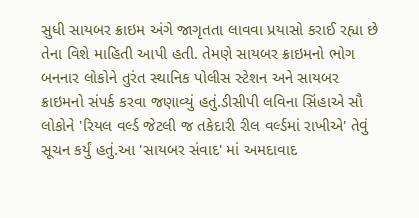સુધી સાયબર ક્રાઇમ અંગે જાગૃતતા લાવવા પ્રયાસો કરાઈ રહ્યા છે તેના વિશે માહિતી આપી હતી. તેમણે સાયબર ક્રાઇમનો ભોગ બનનાર લોકોને તુરંત સ્થાનિક પોલીસ સ્ટેશન અને સાયબર ક્રાઇમનો સંપર્ક કરવા જણાવ્યું હતું.ડીસીપી લવિના સિંહાએ સૌ લોકોને 'રિયલ વર્લ્ડ જેટલી જ તકેદારી રીલ વર્લ્ડમાં રાખીએ' તેવું સૂચન કર્યું હતું.આ 'સાયબર સંવાદ' માં અમદાવાદ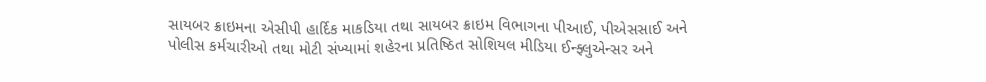સાયબર ક્રાઇમના એસીપી હાર્દિક માકડિયા તથા સાયબર ક્રાઇમ વિભાગના પીઆઈ, પીએસસાઈ અને પોલીસ કર્મચારીઓ તથા મોટી સંખ્યામાં શહેરના પ્રતિષ્ઠિત સોશિયલ મીડિયા ઈન્ફ્લુએન્સર અને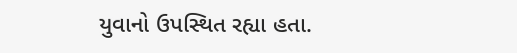યુવાનો ઉપસ્થિત રહ્યા હતા.